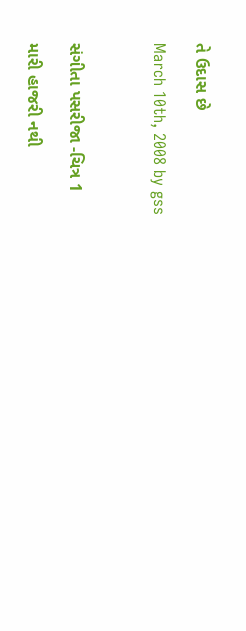તે ઉદાસ છે

March 10th, 2008 by gss



સંગીતા પસરીજા -ચિત્ર 1

મારી હાજરી નથી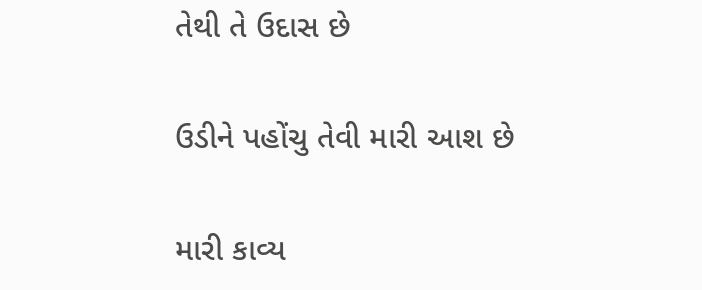તેથી તે ઉદાસ છે

ઉડીને પહોંચુ તેવી મારી આશ છે

મારી કાવ્ય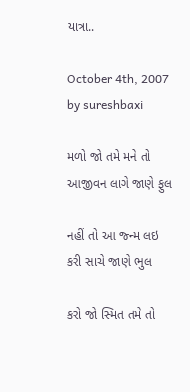યાત્રા..

October 4th, 2007 by sureshbaxi

મળો જો તમે મને તો
આજીવન લાગે જાણે ફુલ

નહીં તો આ જ્ન્મ લઇ
કરી સાચે જાણે ભુલ

કરો જો સ્મિત તમે તો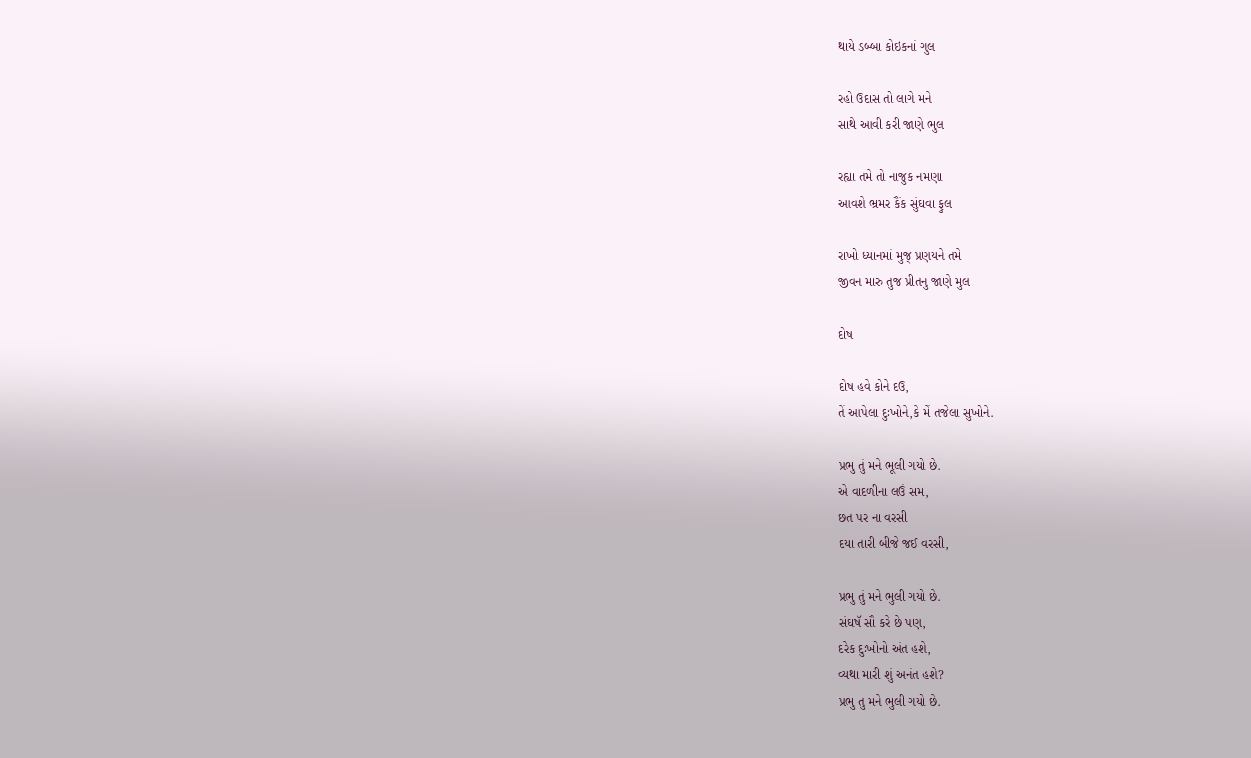થાયે ડબ્બા કોઇકનાં ગુલ

રહો ઉદાસ તો લાગે મને
સાથે આવી કરી જાણે ભુલ

રહ્યા તમે તો નાજુક નમણા
આવશે ભ્રમર કૈંક સુંઘવા ફુલ

રાખો ધ્યાનમાં મુજ્ પ્રણયને તમે
જીવન મારુ તુજ પ્રીતનુ જાણે મુલ

દોષ

દોષ હવે કોને દઉ,
તેં આપેલા દુઃખોને,કે મેં તજેલા સુખોને.

પ્રભુ તું મને ભૂલી ગયો છે.
એ વાદળીના લઉં સમ,
છત પર ના વરસી
દયા તારી બીજે જઈ વરસી,

પ્રભુ તું મને ભુલી ગયો છે.
સંઘષૅ સૌ કરે છે પણ,
દરેક દુઃખોનો અંત હશે,
વ્યથા મારી શું અનંત હશે?
પ્રભુ તુ મને ભુલી ગયો છે.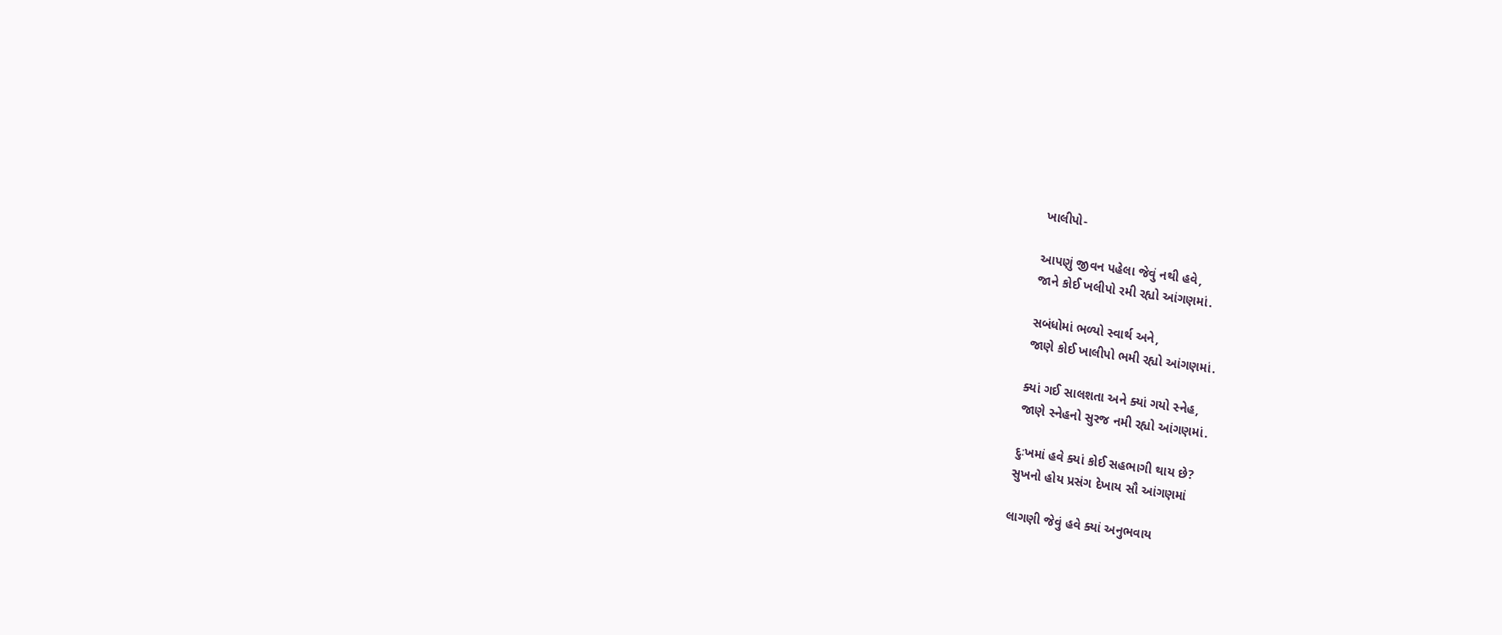ખાલીપો-

આપણું જીવન પહેલા જેવું નથી હવે,
જાને કોઈ ખલીપો રમી રહ્યો આંગણમાં.

સબંધોમાં ભળ્યો સ્વાર્થ અને,
જાણે કોઈ ખાલીપો ભમી રહ્યો આંગણમાં.

ક્યાં ગઈ સાલશતા અને ક્યાં ગયો સ્નેહ,
જાણે સ્નેહનો સુરજ નમી રહ્યો આંગણમાં.

દુઃખમાં હવે ક્યાં કોઈ સહભાગી થાય છે?
સુખનો હોય પ્રસંગ દેખાય સૌ આંગણમાં

લાગણી જેવું હવે ક્યાં અનુભવાય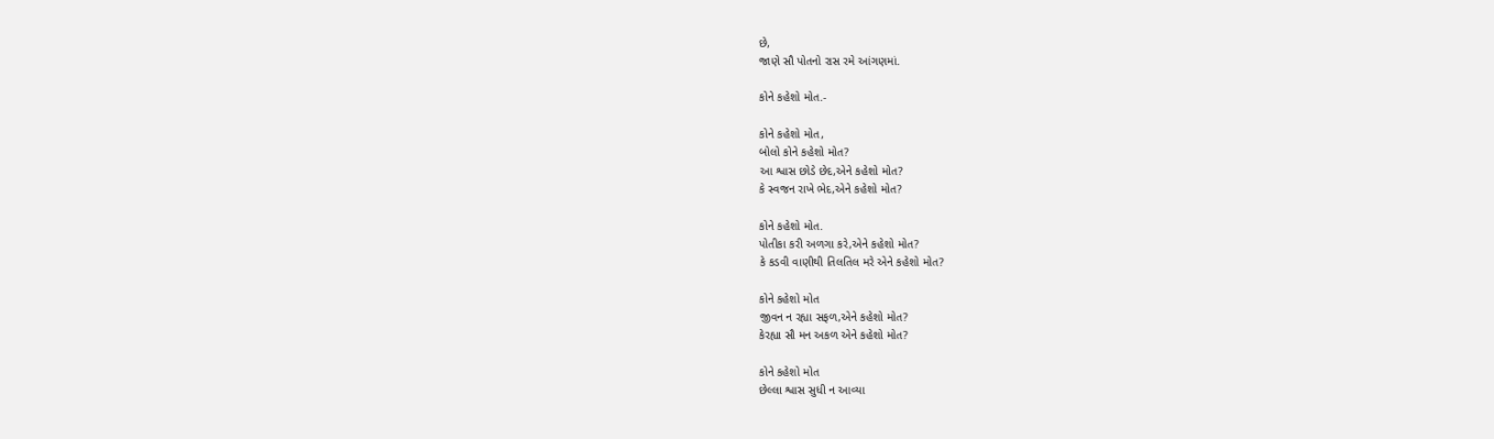છે,
જાણે સૌ પોતનો રાસ રમે આંગણમાં.

કોને કહેશો મોત.-

કોને કહેશો મોત,
બોલો કોને કહેશો મોત?
આ શ્વાસ છોડે છેદ,એને કહેશો મોત?
કે સ્વજન રાખે ભેદ,એને કહેશો મોત?

કોને કહેશો મોત.
પોતીકા કરી અળગા કરે,એને કહેશો મોત?
કે કડવી વાણીથી તિલતિલ મરે એને કહેશો મોત?

કોને કહેશો મોત
જીવન ન રહ્યા સફળ,એને કહેશો મોત?
કેરહ્યા સૌ મન અકળ એને કહેશો મોત?

કોને કહેશો મોત
છેલ્લા શ્વાસ સુધી ન આવ્યા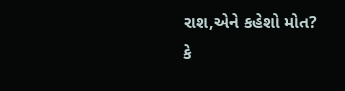રાશ,એને કહેશો મોત?
કે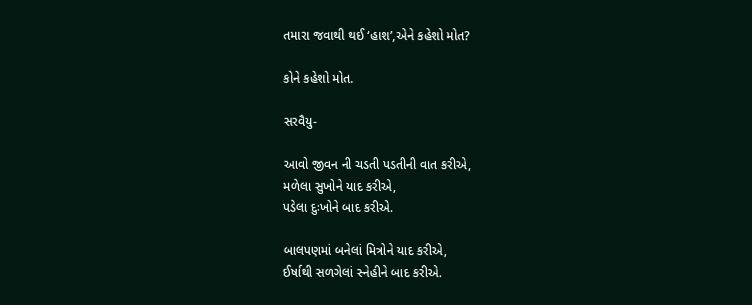તમારા જવાથી થઈ ‘હાશ’,એને કહેશો મોત?

કોને કહેશો મોત.

સરવૈયુ-

આવો જીવન ની ચડતી પડતીની વાત કરીએ,
મળેલા સુખોને યાદ કરીએ,
પડેલા દુઃખોને બાદ કરીએ.

બાલપણમાં બનેલાં મિત્રોને યાદ કરીએ,
ઈર્ષાથી સળગેલાં સ્નેહીને બાદ કરીએ.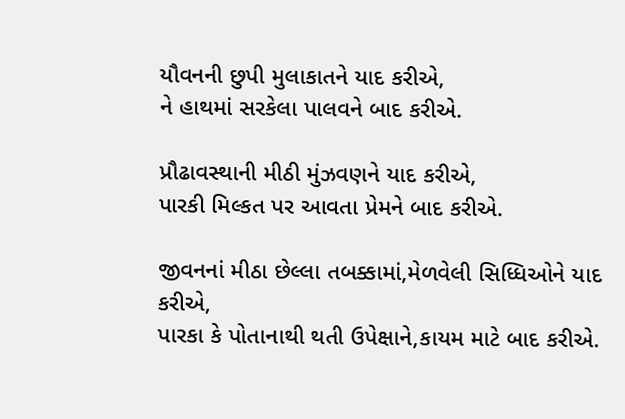યૌવનની છુપી મુલાકાતને યાદ કરીએ,
ને હાથમાં સરકેલા પાલવને બાદ કરીએ.

પ્રૌઢાવસ્થાની મીઠી મુંઝવણને યાદ કરીએ,
પારકી મિલ્કત પર આવતા પ્રેમને બાદ કરીએ.

જીવનનાં મીઠા છેલ્લા તબક્કામાં,મેળવેલી સિધ્ધિઓને યાદ કરીએ,
પારકા કે પોતાનાથી થતી ઉપેક્ષાને,કાયમ માટે બાદ કરીએ.